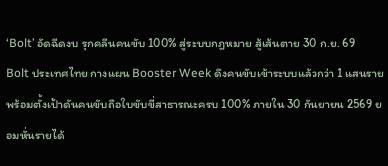‘Bolt’ อัดฉีดงบ รุกคลีนคนขับ 100% สู่ระบบกฎหมาย สู้เส้นตาย 30 ก.ย. 69
Bolt ประเทศไทย กางแผน Booster Week ดึงคนขับเข้าระบบแล้วกว่า 1 แสนราย พร้อมตั้งเป้าดันคนขับถือใบขับขี่สาธารณะครบ 100% ภายใน 30 กันยายน 2569 ยอมหั่นรายได้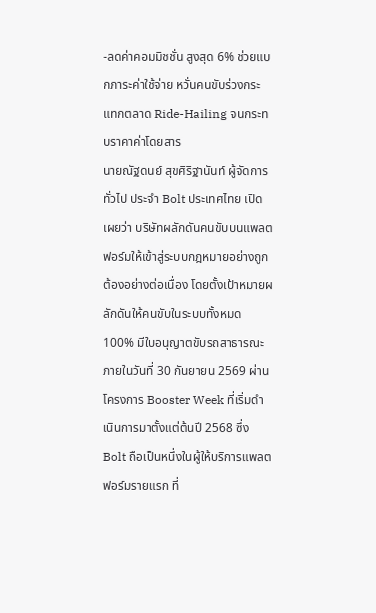-ลดค่าคอมมิชชั่น สูงสุด 6% ช่วยแบกภาระค่าใช้จ่าย หวั่นคนขับร่วงกระแทกตลาด Ride-Hailing จนกระทบราคาค่าโดยสาร
นายณัฐดนย์ สุขศิริฐานันท์ ผู้จัดการทั่วไป ประจำ Bolt ประเทศไทย เปิดเผยว่า บริษัทผลักดันคนขับบนแพลตฟอร์มให้เข้าสู่ระบบกฎหมายอย่างถูกต้องอย่างต่อเนื่อง โดยตั้งเป้าหมายผลักดันให้คนขับในระบบทั้งหมด 100% มีใบอนุญาตขับรถสาธารณะภายในวันที่ 30 กันยายน 2569 ผ่านโครงการ Booster Week ที่เริ่มดำเนินการมาตั้งแต่ต้นปี 2568 ซึ่ง Bolt ถือเป็นหนึ่งในผู้ให้บริการแพลตฟอร์มรายแรก ที่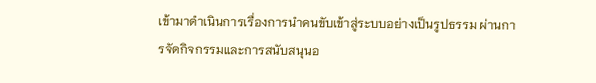เข้ามาดำเนินการเรื่องการนำคนขับเข้าสู่ระบบอย่างเป็นรูปธรรม ผ่านการจัดกิจกรรมและการสนับสนุนอ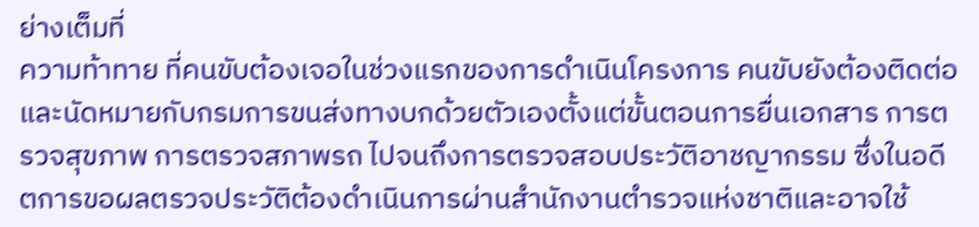ย่างเต็มที่
ความท้าทาย ที่คนขับต้องเจอในช่วงแรกของการดำเนินโครงการ คนขับยังต้องติดต่อและนัดหมายกับกรมการขนส่งทางบกด้วยตัวเองตั้งแต่ขั้นตอนการยื่นเอกสาร การตรวจสุขภาพ การตรวจสภาพรถ ไปจนถึงการตรวจสอบประวัติอาชญากรรม ซึ่งในอดีตการขอผลตรวจประวัติต้องดำเนินการผ่านสำนักงานตำรวจแห่งชาติและอาจใช้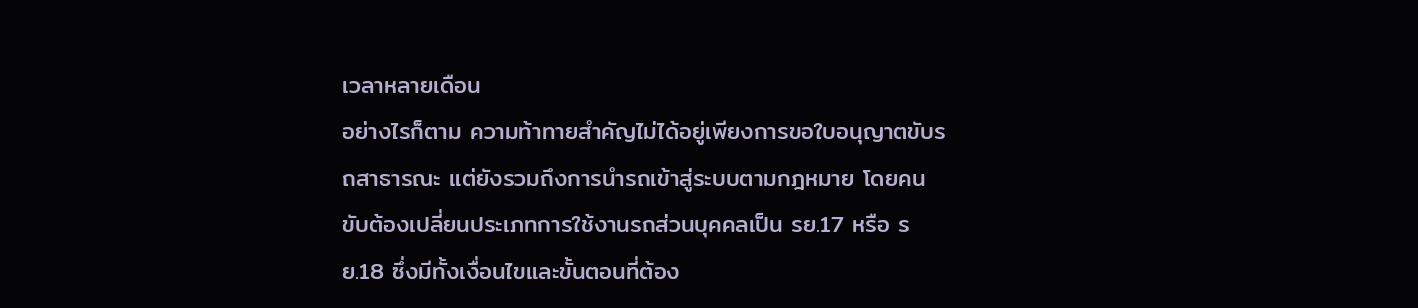เวลาหลายเดือน
อย่างไรก็ตาม ความท้าทายสำคัญไม่ได้อยู่เพียงการขอใบอนุญาตขับรถสาธารณะ แต่ยังรวมถึงการนำรถเข้าสู่ระบบตามกฎหมาย โดยคนขับต้องเปลี่ยนประเภทการใช้งานรถส่วนบุคคลเป็น รย.17 หรือ รย.18 ซึ่งมีทั้งเงื่อนไขและขั้นตอนที่ต้อง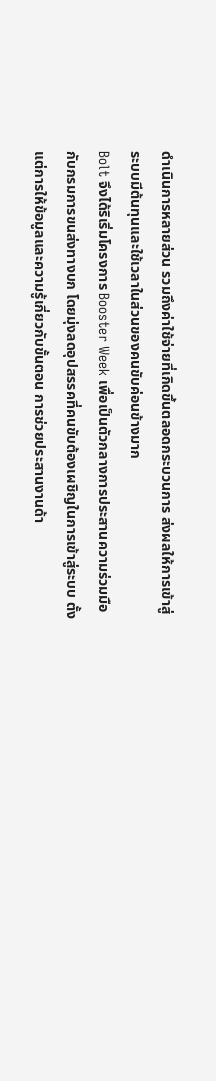ดำเนินการหลายส่วน รวมถึงค่าใช้จ่ายที่เกิดขึ้นตลอดกระบวนการ ส่งผลให้การเข้าสู่ระบบมีต้นทุนและใช้เวลาในส่วนของคนขับค่อนข้างมาก
Bolt จึงได้ริเริ่มโครงการ Booster Week เพื่อเป็นตัวกลางการประสานความร่วมมือกับกรมการขนส่งทางบก โดยมุ่งลดอุปสรรคที่คนขับต้องเผชิญในการเข้าสู่ระบบ ตั้งแต่การให้ข้อมูลและความรู้เกี่ยวกับขั้นตอน การช่วยประสานงานด้า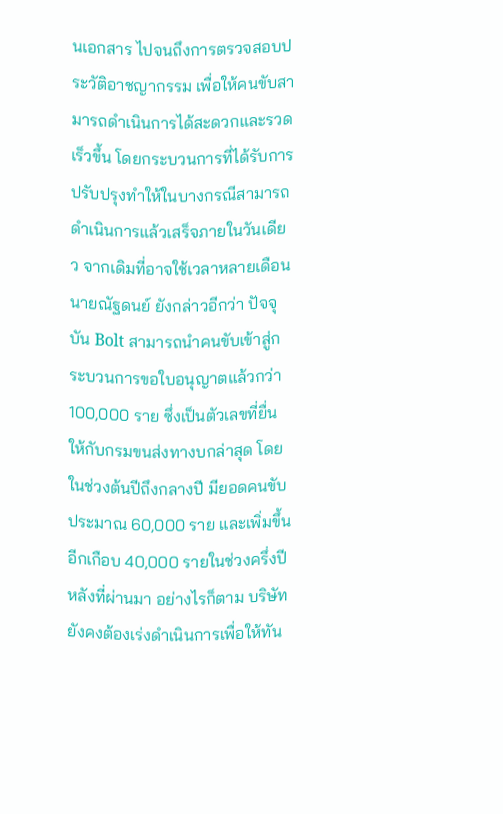นเอกสาร ไปจนถึงการตรวจสอบประวัติอาชญากรรม เพื่อให้คนขับสามารถดำเนินการได้สะดวกและรวดเร็วขึ้น โดยกระบวนการที่ได้รับการปรับปรุงทำให้ในบางกรณีสามารถดำเนินการแล้วเสร็จภายในวันเดียว จากเดิมที่อาจใช้เวลาหลายเดือน
นายณัฐดนย์ ยังกล่าวอีกว่า ปัจจุบัน Bolt สามารถนำคนขับเข้าสู่กระบวนการขอใบอนุญาตแล้วกว่า 100,000 ราย ซึ่งเป็นตัวเลขที่ยื่นให้กับกรมขนส่งทางบกล่าสุด โดยในช่วงต้นปีถึงกลางปี มียอดคนขับประมาณ 60,000 ราย และเพิ่มขึ้นอีกเกือบ 40,000 รายในช่วงครึ่งปีหลังที่ผ่านมา อย่างไรก็ตาม บริษัทยังคงต้องเร่งดำเนินการเพื่อให้ทัน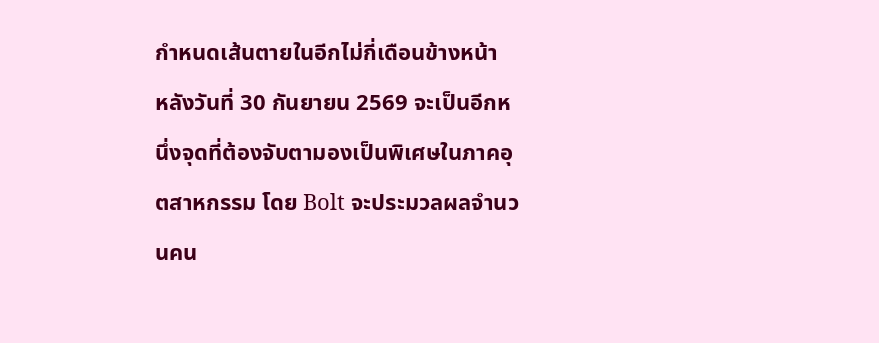กำหนดเส้นตายในอีกไม่กี่เดือนข้างหน้า
หลังวันที่ 30 กันยายน 2569 จะเป็นอีกหนึ่งจุดที่ต้องจับตามองเป็นพิเศษในภาคอุตสาหกรรม โดย Bolt จะประมวลผลจำนวนคน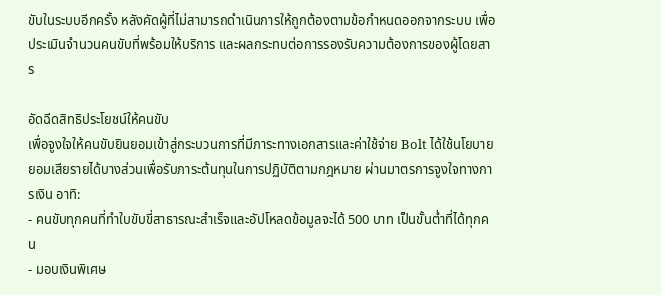ขับในระบบอีกครั้ง หลังคัดผู้ที่ไม่สามารถดำเนินการให้ถูกต้องตามข้อกำหนดออกจากระบบ เพื่อประเมินจำนวนคนขับที่พร้อมให้บริการ และผลกระทบต่อการรองรับความต้องการของผู้โดยสาร

อัดฉีดสิทธิประโยชน์ให้คนขับ
เพื่อจูงใจให้คนขับยินยอมเข้าสู่กระบวนการที่มีภาระทางเอกสารและค่าใช้จ่าย Bolt ได้ใช้นโยบายยอมเสียรายได้บางส่วนเพื่อรับภาระต้นทุนในการปฏิบัติตามกฎหมาย ผ่านมาตรการจูงใจทางการเงิน อาทิ:
- คนขับทุกคนที่ทำใบขับขี่สาธารณะสำเร็จและอัปโหลดข้อมูลจะได้ 500 บาท เป็นขั้นต่ำที่ได้ทุกคน
- มอบเงินพิเศษ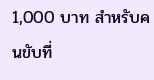1,000 บาท สำหรับคนขับที่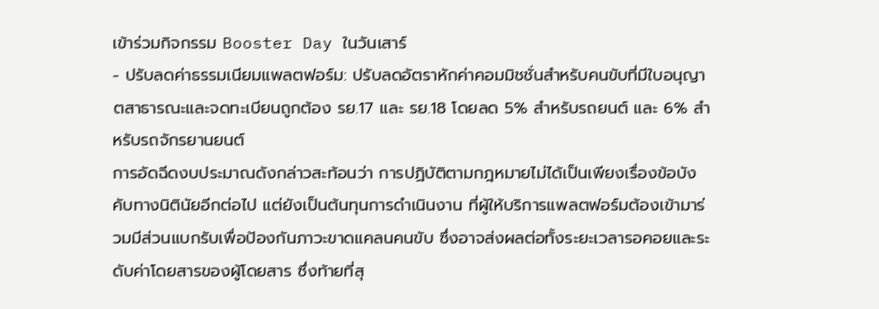เข้าร่วมกิจกรรม Booster Day ในวันเสาร์
- ปรับลดค่าธรรมเนียมแพลตฟอร์ม: ปรับลดอัตราหักค่าคอมมิชชั่นสำหรับคนขับที่มีใบอนุญาตสาธารณะและจดทะเบียนถูกต้อง รย.17 และ รย.18 โดยลด 5% สำหรับรถยนต์ และ 6% สำหรับรถจักรยานยนต์
การอัดฉีดงบประมาณดังกล่าวสะท้อนว่า การปฏิบัติตามกฎหมายไม่ได้เป็นเพียงเรื่องข้อบังคับทางนิตินัยอีกต่อไป แต่ยังเป็นต้นทุนการดำเนินงาน ที่ผู้ให้บริการแพลตฟอร์มต้องเข้ามาร่วมมีส่วนแบกรับเพื่อป้องกันภาวะขาดแคลนคนขับ ซึ่งอาจส่งผลต่อทั้งระยะเวลารอคอยและระดับค่าโดยสารของผู้โดยสาร ซึ่งท้ายที่สุ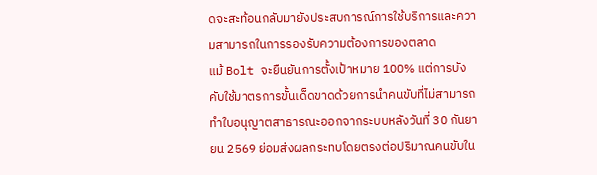ดจะสะท้อนกลับมายังประสบการณ์การใช้บริการและความสามารถในการรองรับความต้องการของตลาด
แม้ Bolt จะยืนยันการตั้งเป้าหมาย 100% แต่การบังคับใช้มาตรการขั้นเด็ดขาดด้วยการนำคนขับที่ไม่สามารถทำใบอนุญาตสาธารณะออกจากระบบหลังวันที่ 30 กันยายน 2569 ย่อมส่งผลกระทบโดยตรงต่อปริมาณคนขับใน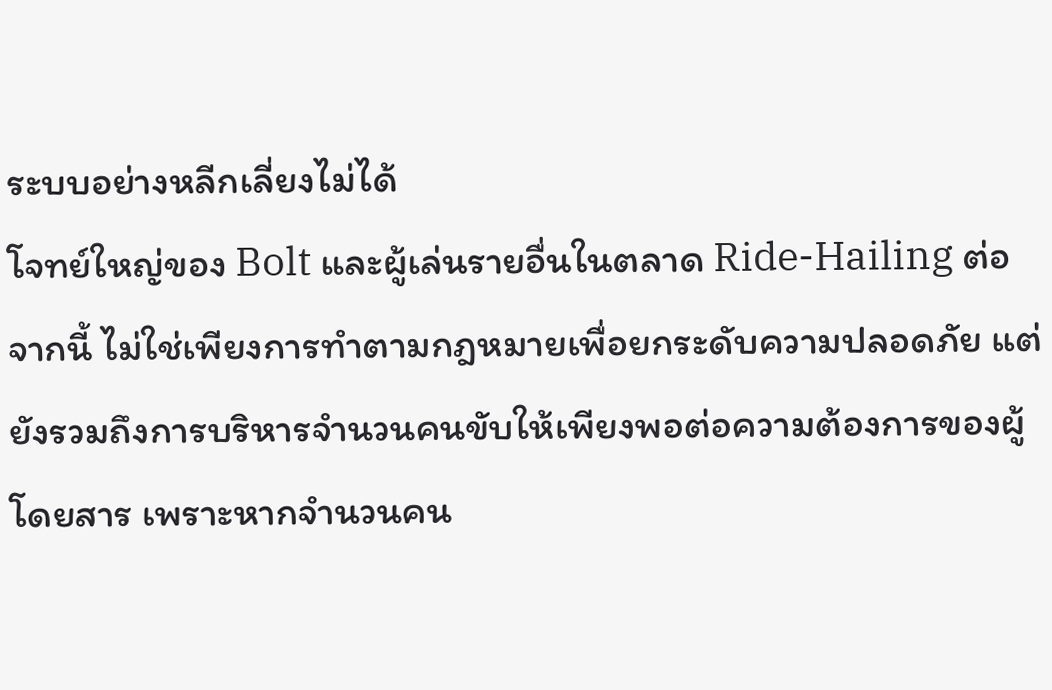ระบบอย่างหลีกเลี่ยงไม่ได้
โจทย์ใหญ่ของ Bolt และผู้เล่นรายอื่นในตลาด Ride-Hailing ต่อจากนี้ ไม่ใช่เพียงการทำตามกฎหมายเพื่อยกระดับความปลอดภัย แต่ยังรวมถึงการบริหารจำนวนคนขับให้เพียงพอต่อความต้องการของผู้โดยสาร เพราะหากจำนวนคน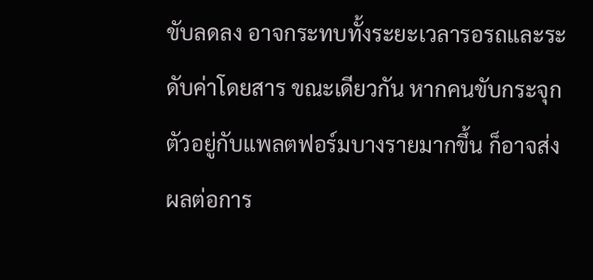ขับลดลง อาจกระทบทั้งระยะเวลารอรถและระดับค่าโดยสาร ขณะเดียวกัน หากคนขับกระจุกตัวอยู่กับแพลตฟอร์มบางรายมากขึ้น ก็อาจส่งผลต่อการ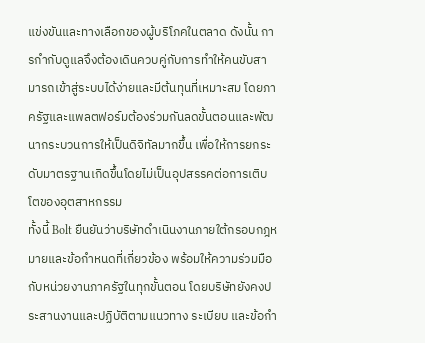แข่งขันและทางเลือกของผู้บริโภคในตลาด ดังนั้น การกำกับดูแลจึงต้องเดินควบคู่กับการทำให้คนขับสามารถเข้าสู่ระบบได้ง่ายและมีต้นทุนที่เหมาะสม โดยภาครัฐและแพลตฟอร์มต้องร่วมกันลดขั้นตอนและพัฒนากระบวนการให้เป็นดิจิทัลมากขึ้น เพื่อให้การยกระดับมาตรฐานเกิดขึ้นโดยไม่เป็นอุปสรรคต่อการเติบโตของอุตสาหกรรม
ทั้งนี้ Bolt ยืนยันว่าบริษัทดำเนินงานภายใต้กรอบกฎหมายและข้อกำหนดที่เกี่ยวข้อง พร้อมให้ความร่วมมือกับหน่วยงานภาครัฐในทุกขั้นตอน โดยบริษัทยังคงประสานงานและปฏิบัติตามแนวทาง ระเบียบ และข้อกำ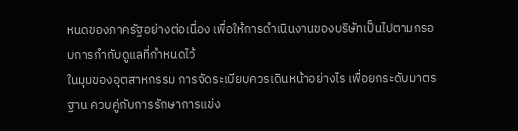หนดของภาครัฐอย่างต่อเนื่อง เพื่อให้การดำเนินงานของบริษัทเป็นไปตามกรอบการกำกับดูแลที่กำหนดไว้
ในมุมของอุตสาหกรรม การจัดระเบียบควรเดินหน้าอย่างไร เพื่อยกระดับมาตรฐาน ควบคู่กับการรักษาการแข่ง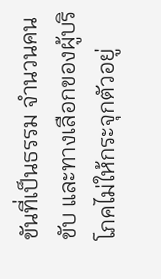ขันที่เป็นธรรม จำนวนคนขับ และทางเลือกของผู้บริโภคไม่ให้กระจุกตัวอยู่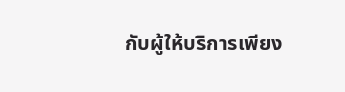กับผู้ให้บริการเพียง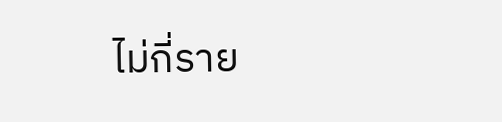ไม่กี่ราย